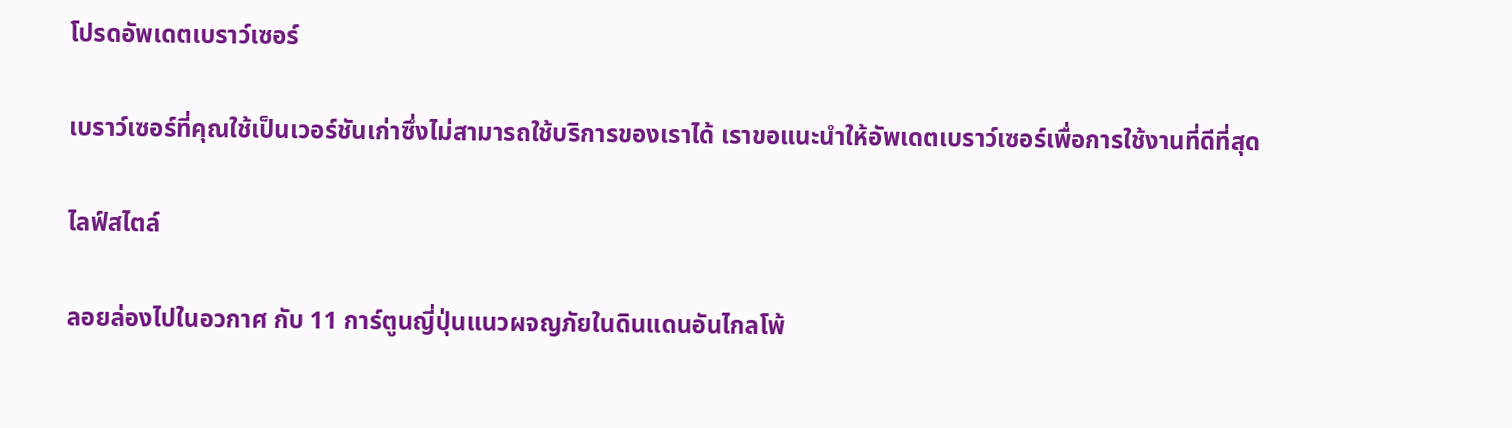โปรดอัพเดตเบราว์เซอร์

เบราว์เซอร์ที่คุณใช้เป็นเวอร์ชันเก่าซึ่งไม่สามารถใช้บริการของเราได้ เราขอแนะนำให้อัพเดตเบราว์เซอร์เพื่อการใช้งานที่ดีที่สุด

ไลฟ์สไตล์

ลอยล่องไปในอวกาศ กับ 11 การ์ตูนญี่ปุ่นแนวผจญภัยในดินแดนอันไกลโพ้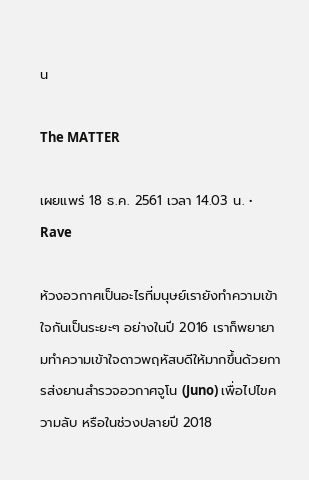น

The MATTER

เผยแพร่ 18 ธ.ค. 2561 เวลา 14.03 น. • Rave

ห้วงอวกาศเป็นอะไรที่มนุษย์เรายังทำความเข้าใจกันเป็นระยะๆ อย่างในปี 2016 เราก็พยายามทำความเข้าใจดาวพฤหัสบดีให้มากขึ้นด้วยการส่งยานสำรวจอวกาศจูโน (Juno) เพื่อไปไขความลับ หรือในช่วงปลายปี 2018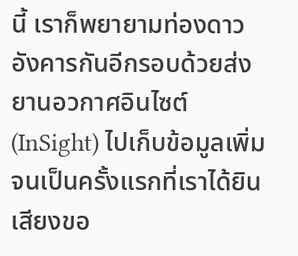นี้ เราก็พยายามท่องดาวอังคารกันอีกรอบด้วยส่งยานอวกาศอินไซต์ (InSight) ไปเก็บข้อมูลเพิ่ม จนเป็นครั้งแรกที่เราได้ยินเสียงขอ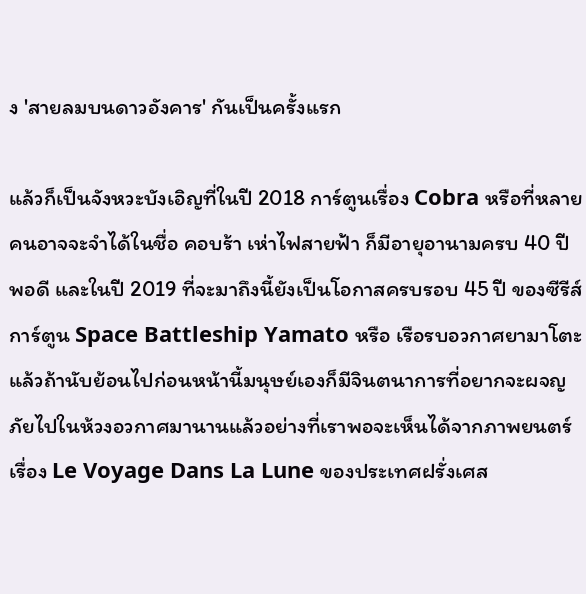ง 'สายลมบนดาวอังคาร' กันเป็นครั้งแรก

แล้วก็เป็นจังหวะบังเอิญที่ในปี 2018 การ์ตูนเรื่อง Cobra หรือที่หลายคนอาจจะจำได้ในชื่อ คอบร้า เห่าไฟสายฟ้า ก็มีอายุอานามครบ 40 ปี พอดี และในปี 2019 ที่จะมาถึงนี้ยังเป็นโอกาสครบรอบ 45 ปี ของซีรีส์การ์ตูน Space Battleship Yamato หรือ เรือรบอวกาศยามาโตะ แล้วถ้านับย้อนไปก่อนหน้านี้มนุษย์เองก็มีจินตนาการที่อยากจะผจญภัยไปในห้วงอวกาศมานานแล้วอย่างที่เราพอจะเห็นได้จากภาพยนตร์เรื่อง Le Voyage Dans La Lune ของประเทศฝรั่งเศส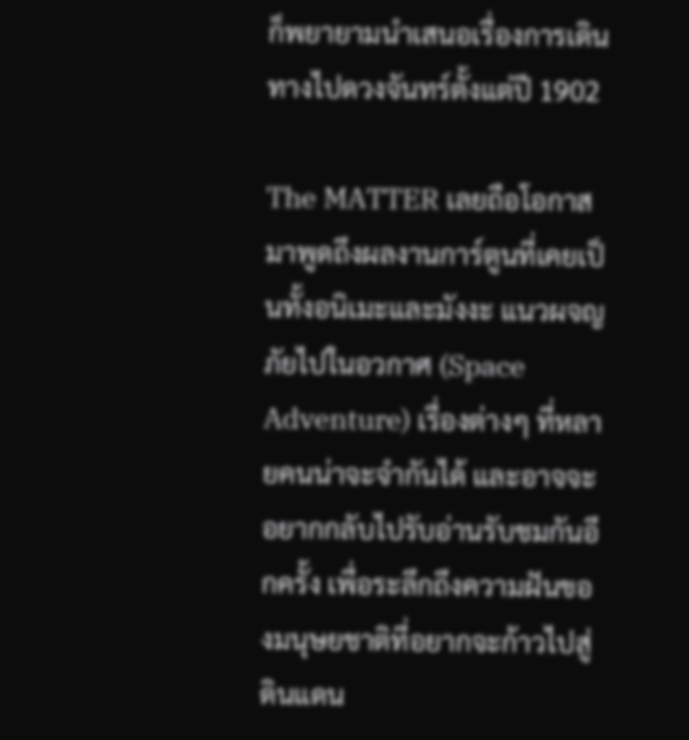ก็พยายามนำเสนอเรื่องการเดินทางไปดวงจันทร์ตั้งแต่ปี 1902

The MATTER เลยถือโอกาสมาพูดถึงผลงานการ์ตูนที่เคยเป็นทั้งอนิเมะและมังงะ แนวผจญภัยไปในอวกาศ (Space Adventure) เรื่องต่างๆ ที่หลายคนน่าจะจำกันได้ และอาจจะอยากกลับไปรับอ่านรับชมกันอีกครั้ง เพื่อระลึกถึงความฝันของมนุษยชาติที่อยากจะก้าวไปสู่ดินแดน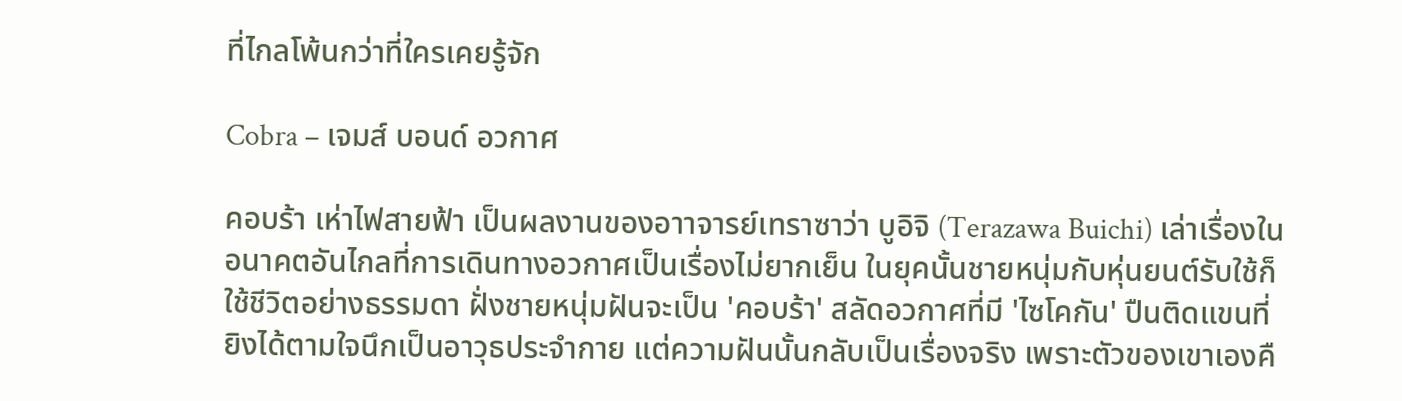ที่ไกลโพ้นกว่าที่ใครเคยรู้จัก

Cobra – เจมส์ บอนด์ อวกาศ

คอบร้า เห่าไฟสายฟ้า เป็นผลงานของอาาจารย์เทราซาว่า บูอิจิ (Terazawa Buichi) เล่าเรื่องในอนาคตอันไกลที่การเดินทางอวกาศเป็นเรื่องไม่ยากเย็น ในยุคนั้นชายหนุ่มกับหุ่นยนต์รับใช้ก็ใช้ชีวิตอย่างธรรมดา ฝั่งชายหนุ่มฝันจะเป็น 'คอบร้า' สลัดอวกาศที่มี 'ไซโคกัน' ปืนติดแขนที่ยิงได้ตามใจนึกเป็นอาวุธประจำกาย แต่ความฝันนั้นกลับเป็นเรื่องจริง เพราะตัวของเขาเองคื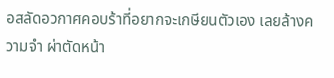อสลัดอวกาศคอบร้าที่อยากจะเกษียนตัวเอง เลยล้างความจำ ผ่าตัดหน้า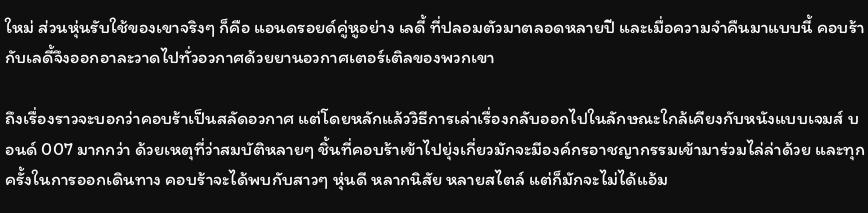ใหม่ ส่วนหุ่นรับใช้ของเขาจริงๆ ก็คือ แอนดรอยด์คู่หูอย่าง เลดี้ ที่ปลอมตัวมาตลอดหลายปี และเมื่อความจำคืนมาแบบนี้ คอบร้ากับเลดี้จึงออกอาละวาดไปทั่วอวกาศด้วยยานอวกาศเตอร์เติลของพวกเขา

ถึงเรื่องราวจะบอกว่าคอบร้าเป็นสลัดอวกาศ แต่โดยหลักแล้ววิธีการเล่าเรื่องกลับออกไปในลักษณะใกล้เคียงกับหนังแบบเจมส์ บอนด์ 007 มากกว่า ด้วยเหตุที่ว่าสมบัติหลายๆ ชิ้นที่คอบร้าเข้าไปยุ่งเกี่ยวมักจะมีองค์กรอาชญากรรมเข้ามาร่วมไล่ล่าด้วย และทุกครั้งในการออกเดินทาง คอบร้าจะได้พบกับสาวๆ หุ่นดี หลากนิสัย หลายสไตล์ แต่ก็มักจะไม่ได้แอ้ม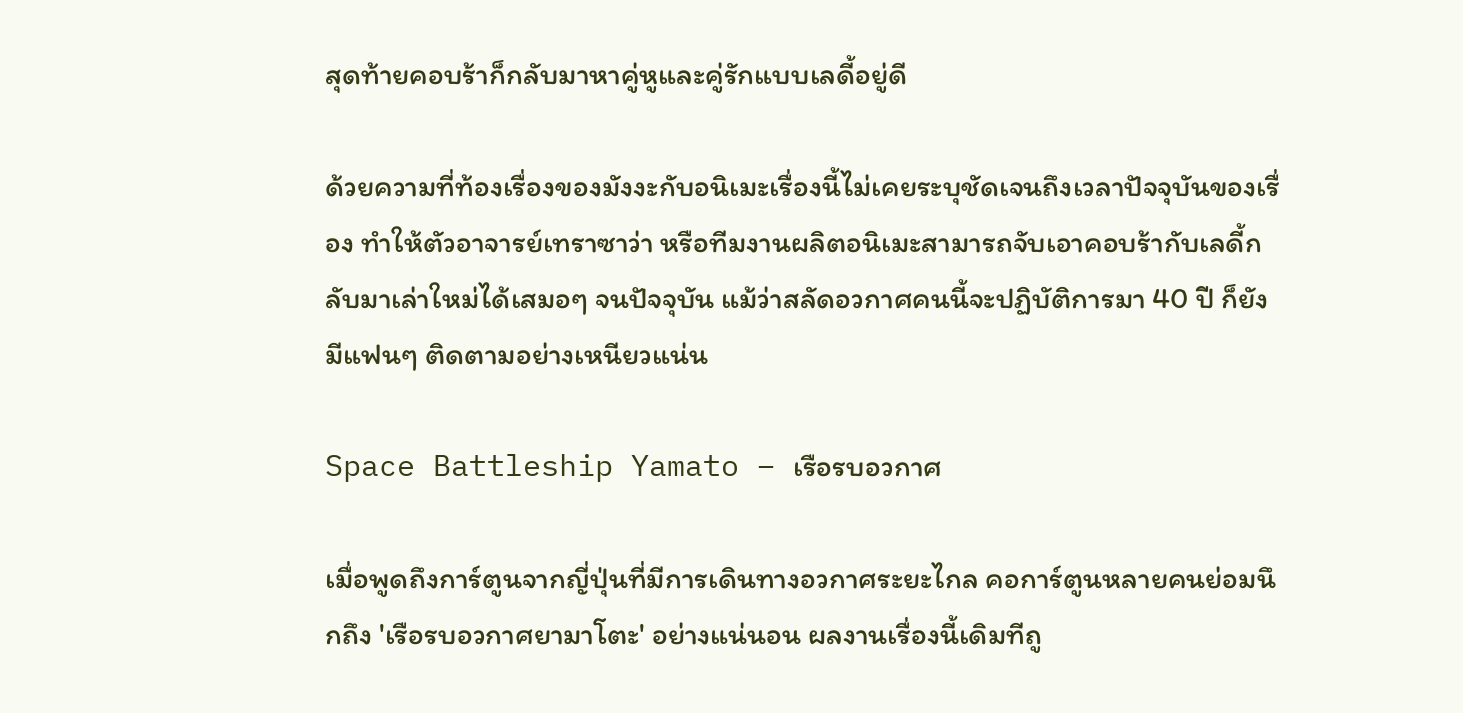สุดท้ายคอบร้าก็กลับมาหาคู่หูและคู่รักแบบเลดี้อยู่ดี

ด้วยความที่ท้องเรื่องของมังงะกับอนิเมะเรื่องนี้ไม่เคยระบุชัดเจนถึงเวลาปัจจุบันของเรื่อง ทำให้ตัวอาจารย์เทราซาว่า หรือทีมงานผลิตอนิเมะสามารถจับเอาคอบร้ากับเลดี้กลับมาเล่าใหม่ได้เสมอๆ จนปัจจุบัน แม้ว่าสลัดอวกาศคนนี้จะปฏิบัติการมา 40 ปี ก็ยังมีแฟนๆ ติดตามอย่างเหนียวแน่น

Space Battleship Yamato – เรือรบอวกาศ

เมื่อพูดถึงการ์ตูนจากญี่ปุ่นที่มีการเดินทางอวกาศระยะไกล คอการ์ตูนหลายคนย่อมนึกถึง 'เรือรบอวกาศยามาโตะ' อย่างแน่นอน ผลงานเรื่องนี้เดิมทีถู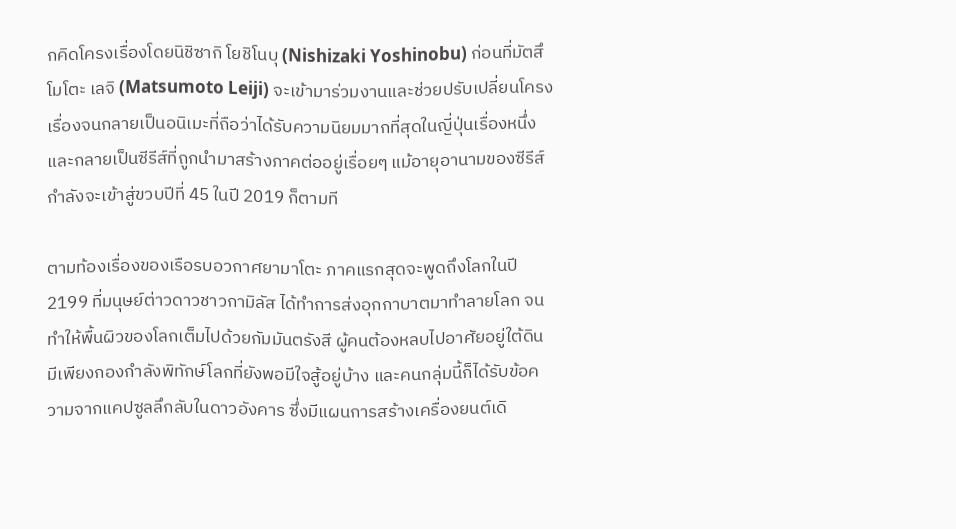กคิดโครงเรื่องโดยนิชิซากิ โยชิโนบุ (Nishizaki Yoshinobu) ก่อนที่มัตสึโมโตะ เลจิ (Matsumoto Leiji) จะเข้ามาร่วมงานและช่วยปรับเปลี่ยนโครงเรื่องจนกลายเป็นอนิเมะที่ถือว่าได้รับความนิยมมากที่สุดในญี่ปุ่นเรื่องหนึ่ง และกลายเป็นซีรีส์ที่ถูกนำมาสร้างภาคต่ออยู่เรื่อยๆ แม้อายุอานามของซีรีส์กำลังจะเข้าสู่ขวบปีที่ 45 ในปี 2019 ก็ตามที

ตามท้องเรื่องของเรือรบอวกาศยามาโตะ ภาคแรกสุดจะพูดถึงโลกในปี 2199 ที่มนุษย์ต่าวดาวชาวกามิลัส ได้ทำการส่งอุกกาบาตมาทำลายโลก จนทำให้พื้นผิวของโลกเต็มไปด้วยกัมมันตรังสี ผู้คนต้องหลบไปอาศัยอยู่ใต้ดิน มีเพียงกองกำลังพิทักษ์โลกที่ยังพอมีใจสู้อยู่บ้าง และคนกลุ่มนี้ก็ได้รับข้อความจากแคปซูลลึกลับในดาวอังคาร ซึ่งมีแผนการสร้างเครื่องยนต์เดิ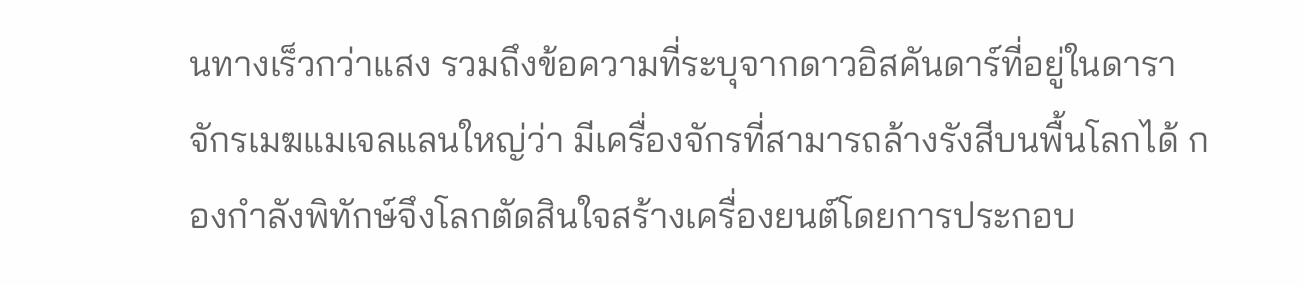นทางเร็วกว่าแสง รวมถึงข้อความที่ระบุจากดาวอิสคันดาร์ที่อยู่ในดาราจักรเมฆแมเจลแลนใหญ่ว่า มีเครื่องจักรที่สามารถล้างรังสีบนพื้นโลกได้ กองกำลังพิทักษ์จึงโลกตัดสินใจสร้างเครื่องยนต์โดยการประกอบ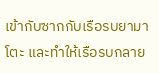เข้ากับซากกับเรือรบยามาโตะ และทำให้เรือรบกลาย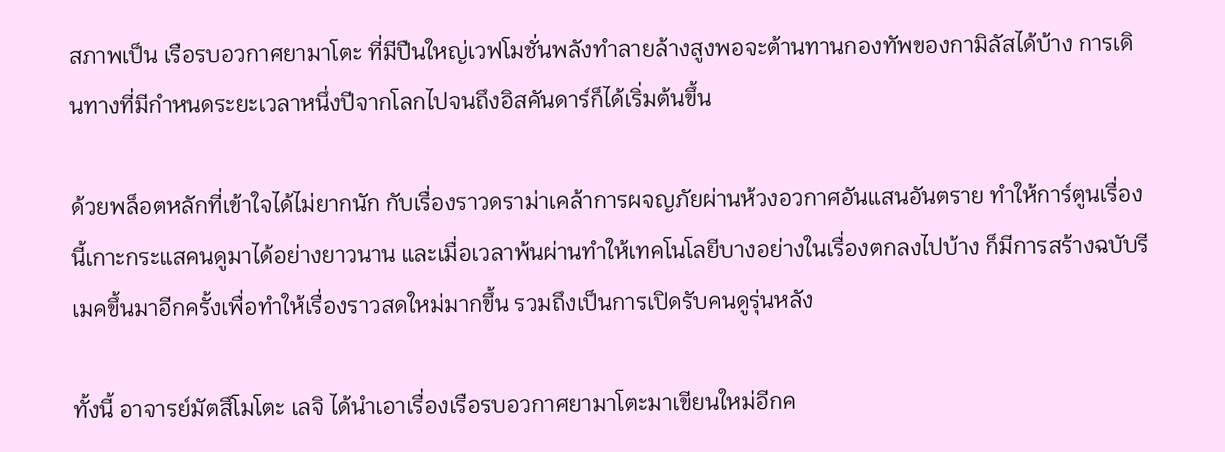สภาพเป็น เรือรบอวกาศยามาโตะ ที่มีปืนใหญ่เวฟโมชั่นพลังทำลายล้างสูงพอจะต้านทานกองทัพของกามิลัสได้บ้าง การเดินทางที่มีกำหนดระยะเวลาหนึ่งปีจากโลกไปจนถึงอิสคันดาร์ก็ได้เริ่มต้นขึ้น

ด้วยพล็อตหลักที่เข้าใจได้ไม่ยากนัก กับเรื่องราวดราม่าเคล้าการผจญภัยผ่านห้วงอวกาศอันแสนอันตราย ทำให้การ์ตูนเรื่องนี้เกาะกระแสคนดูมาได้อย่างยาวนาน และเมื่อเวลาพ้นผ่านทำให้เทคโนโลยีบางอย่างในเรื่องตกลงไปบ้าง ก็มีการสร้างฉบับรีเมคขึ้นมาอีกครั้งเพื่อทำให้เรื่องราวสดใหม่มากขึ้น รวมถึงเป็นการเปิดรับคนดูรุ่นหลัง

ทั้งนี้ อาจารย์มัตสึโมโตะ เลจิ ได้นำเอาเรื่องเรือรบอวกาศยามาโตะมาเขียนใหม่อีกค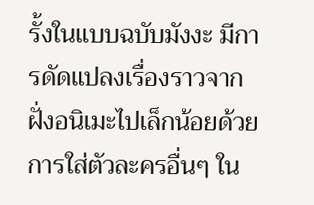รั้งในแบบฉบับมังงะ มีการดัดแปลงเรื่องราวจากฝั่งอนิเมะไปเล็กน้อยด้วยการใส่ตัวละครอื่นๆ ใน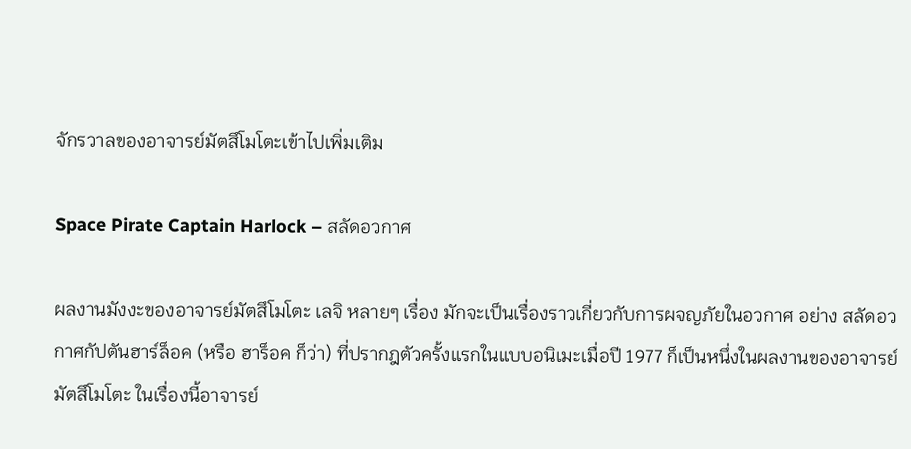จักรวาลของอาจารย์มัตสึโมโตะเข้าไปเพิ่มเติม

Space Pirate Captain Harlock – สลัดอวกาศ

ผลงานมังงะของอาจารย์มัตสึโมโตะ เลจิ หลายๆ เรื่อง มักจะเป็นเรื่องราวเกี่ยวกับการผจญภัยในอวกาศ อย่าง สลัดอวกาศกัปตันฮาร์ล็อค (หรือ ฮาร็อค ก็ว่า) ที่ปรากฎตัวครั้งแรกในแบบอนิเมะเมื่อปี 1977 ก็เป็นหนึ่งในผลงานของอาจารย์มัตสึโมโตะ ในเรื่องนี้อาจารย์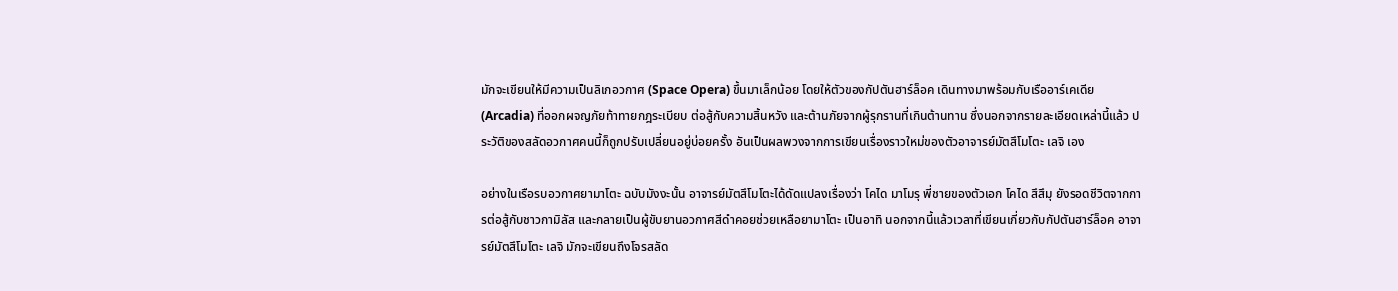มักจะเขียนให้มีความเป็นลิเกอวกาศ (Space Opera) ขึ้นมาเล็กน้อย โดยให้ตัวของกัปตันฮาร์ล็อค เดินทางมาพร้อมกับเรืออาร์เคเดีย (Arcadia) ที่ออกผจญภัยท้าทายกฎระเบียบ ต่อสู้กับความสิ้นหวัง และต้านภัยจากผู้รุกรานที่เกินต้านทาน ซึ่งนอกจากรายละเอียดเหล่านี้แล้ว ประวัติของสลัดอวกาศคนนี้ก็ถูกปรับเปลี่ยนอยู่บ่อยครั้ง อันเป็นผลพวงจากการเขียนเรื่องราวใหม่ของตัวอาจารย์มัตสึโมโตะ เลจิ เอง

อย่างในเรือรบอวกาศยามาโตะ ฉบับมังงะนั้น อาจารย์มัตสึโมโตะได้ดัดแปลงเรื่องว่า โคได มาโมรุ พี่ชายของตัวเอก โคได สึสึมุ ยังรอดชีวิตจากการต่อสู้กับชาวกามิลัส และกลายเป็นผู้ขับยานอวกาศสีดำคอยช่วยเหลือยามาโตะ เป็นอาทิ นอกจากนี้แล้วเวลาที่เขียนเกี่ยวกับกัปตันฮาร์ล็อค อาจารย์มัตสึโมโตะ เลจิ มักจะเขียนถึงโจรสลัด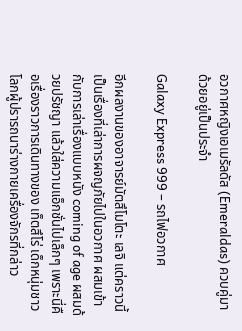อวกาศหญิงเอเมรัลดัส (Emeraldas) ควบคู่มาด้วยอยู่เป็นประจำ

Galaxy Express 999 – รถไฟอวกาศ

อีกผลงานของอาจารย์มัตสึโมโตะ เลจิ แต่คราวนี้เป็นเรื่องที่เล่าการผจญภัยไปในอวกาศ ผสมเข้ากับการเล่าเรื่องแบบหนัง coming of age ผสมด้วยปรัชญา แล้วใส่ความแอ็กชั่นไปเล็กๆ เพราะนี่คือเรื่องราวการเดินทางของ เท็ตสึโร่ เด็กหนุ่มชาวโลกผู้ปรารถนาร่างกายเครื่องจักรที่กล่าว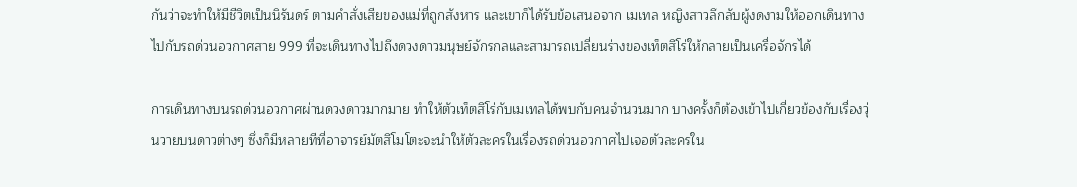กันว่าจะทำให้มีชีวิตเป็นนิรันดร์ ตามคำสั่งเสียของแม่ที่ถูกสังหาร และเขาก็ได้รับข้อเสนอจาก เมเทล หญิงสาวลึกลับผู้งดงามให้ออกเดินทางไปกับรถด่วนอวกาศสาย 999 ที่จะเดินทางไปถึงดวงดาวมนุษย์จักรกลและสามารถเปลี่ยนร่างของเท็ตสึโร่ให้กลายเป็นเครื่อจักรได้

การเดินทางบนรถด่วนอวกาศผ่านดวงดาวมากมาย ทำให้ตัวเท็ตสึโร่กับเมเทลได้พบกับคนจำนวนมาก บางครั้งก็ต้องเข้าไปเกี่ยวข้องกับเรื่องวุ่นวายบนดาวต่างๆ ซึ่งก็มีหลายทีที่อาจารย์มัตสึโมโตะจะนำให้ตัวละครในเรื่องรถด่วนอวกาศไปเจอตัวละครใน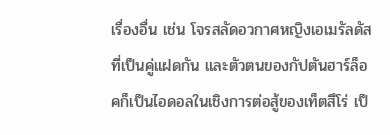เรื่องอื่น เช่น โจรสลัดอวกาศหญิงเอเมรัลดัส ที่เป็นคู่แฝดกัน และตัวตนของกัปตันฮาร์ล็อคก็เป็นไอดอลในเชิงการต่อสู้ของเท็ตสึโร่ เป็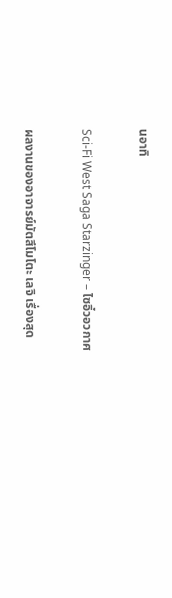นอาทิ

Sci-Fi West Saga Starzinger – ไซอิ๋วอวกาศ

ผลงานของอาจารย์มัตสึโมโตะ เลจิ เรื่องสุด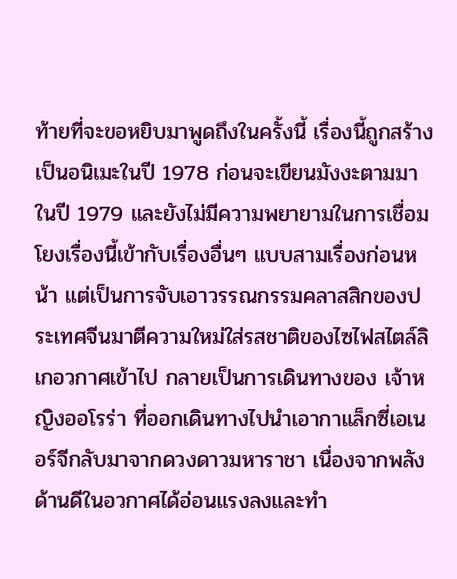ท้ายที่จะขอหยิบมาพูดถึงในครั้งนี้ เรื่องนี้ถูกสร้างเป็นอนิเมะในปี 1978 ก่อนจะเขียนมังงะตามมาในปี 1979 และยังไม่มีความพยายามในการเชื่อมโยงเรื่องนี้เข้ากับเรื่องอื่นๆ แบบสามเรื่องก่อนหน้า แต่เป็นการจับเอาวรรณกรรมคลาสสิกของประเทศจีนมาตีความใหม่ใส่รสชาติของไซไฟสไตล์ลิเกอวกาศเข้าไป กลายเป็นการเดินทางของ เจ้าหญิงออโรร่า ที่ออกเดินทางไปนำเอากาแล็กซี่เอเนอร์จีกลับมาจากดวงดาวมหาราชา เนื่องจากพลังด้านดีในอวกาศได้อ่อนแรงลงและทำ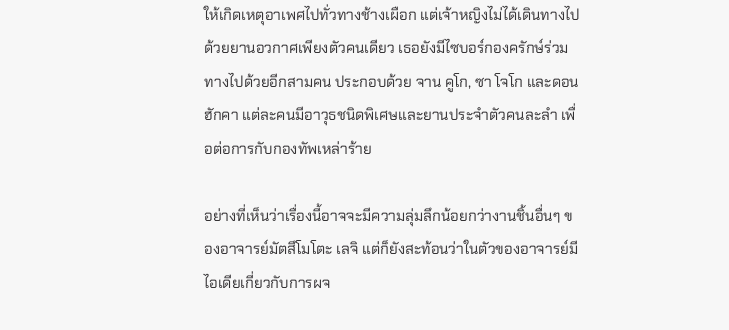ให้เกิดเหตุอาเพศไปทั่วทางช้างเผือก แต่เจ้าหญิงไม่ได้เดินทางไปด้วยยานอวกาศเพียงตัวคนเดียว เธอยังมีไซบอร์กองครักษ์ร่วมทางไปด้วยอีกสามคน ประกอบด้วย จาน คูโก, ซา โจโก และดอน ฮักคา แต่ละคนมีอาวุธชนิดพิเศษและยานประจำตัวคนละลำ เพื่อต่อการกับกองทัพเหล่าร้าย

อย่างที่เห็นว่าเรื่องนี้อาจจะมีความลุ่มลึกน้อยกว่างานชิ้นอื่นๆ ของอาจารย์มัตสึโมโตะ เลจิ แต่ก็ยังสะท้อนว่าในตัวของอาจารย์มีไอเดียเกี่ยวกับการผจ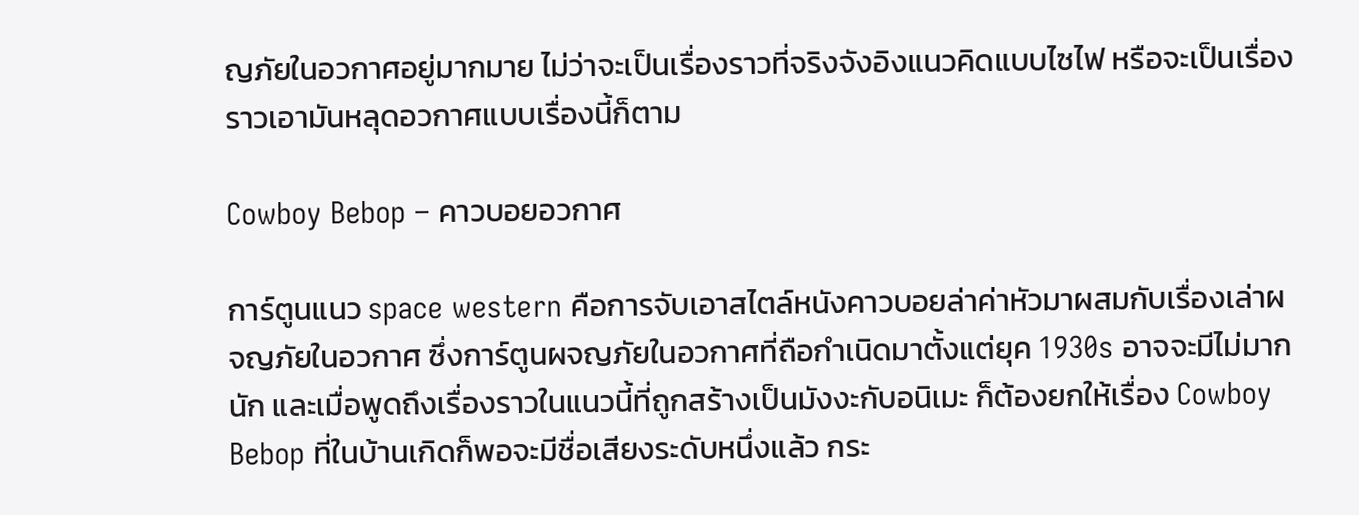ญภัยในอวกาศอยู่มากมาย ไม่ว่าจะเป็นเรื่องราวที่จริงจังอิงแนวคิดแบบไซไฟ หรือจะเป็นเรื่องราวเอามันหลุดอวกาศแบบเรื่องนี้ก็ตาม

Cowboy Bebop – คาวบอยอวกาศ

การ์ตูนแนว space western คือการจับเอาสไตล์หนังคาวบอยล่าค่าหัวมาผสมกับเรื่องเล่าผจญภัยในอวกาศ ซึ่งการ์ตูนผจญภัยในอวกาศที่ถือกำเนิดมาตั้งแต่ยุค 1930s อาจจะมีไม่มากนัก และเมื่อพูดถึงเรื่องราวในแนวนี้ที่ถูกสร้างเป็นมังงะกับอนิเมะ ก็ต้องยกให้เรื่อง Cowboy Bebop ที่ในบ้านเกิดก็พอจะมีชื่อเสียงระดับหนึ่งแล้ว กระ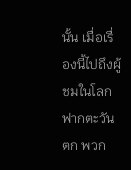นั้น เมื่อเรื่องนี้ไปถึงผู้ชมในโลกฟากตะวันตก พวก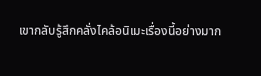เขากลับรู้สึกคลั่งไคล้อนิเมะเรื่องนี้อย่างมาก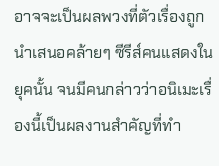อาจจะเป็นผลพวงที่ตัวเรื่องถูกนำเสนอคล้ายๆ ซีรีส์คนแสดงในยุคนั้น จนมีคนกล่าวว่าอนิเมะเรื่องนี้เป็นผลงานสำคัญที่ทำ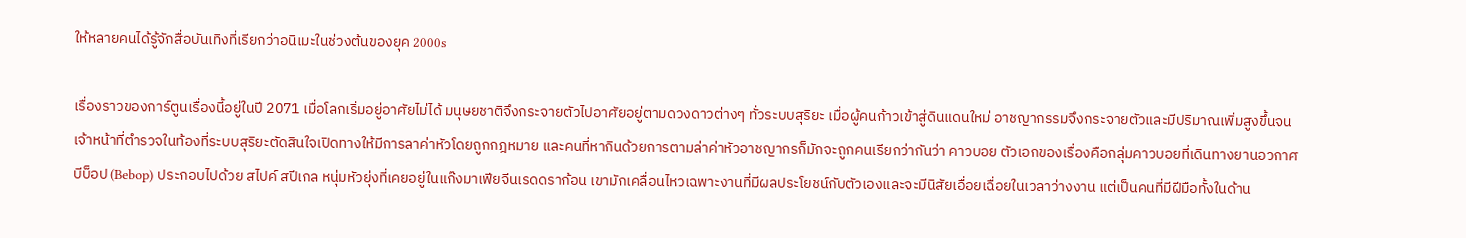ให้หลายคนได้รู้จักสื่อบันเทิงที่เรียกว่าอนิเมะในช่วงต้นของยุค 2000s

เรื่องราวของการ์ตูนเรื่องนี้อยู่ในปี 2071 เมื่อโลกเริ่มอยู่อาศัยไม่ได้ มนุษยชาติจึงกระจายตัวไปอาศัยอยู่ตามดวงดาวต่างๆ ทั่วระบบสุริยะ เมื่อผู้คนก้าวเข้าสู่ดินแดนใหม่ อาชญากรรมจึงกระจายตัวและมีปริมาณเพิ่มสูงขึ้นจนเจ้าหน้าที่ตำรวจในท้องที่ระบบสุริยะตัดสินใจเปิดทางให้มีการลาค่าหัวโดยถูกกฎหมาย และคนที่หากินด้วยการตามล่าค่าหัวอาชญากรก็มักจะถูกคนเรียกว่ากันว่า คาวบอย ตัวเอกของเรื่องคือกลุ่มคาวบอยที่เดินทางยานอวกาศ บีบ็อป (Bebop) ประกอบไปด้วย สไปค์ สปีเกล หนุ่มหัวยุ่งที่เคยอยู่ในแก๊งมาเฟียจีนเรดดราก้อน เขามักเคลื่อนไหวเฉพาะงานที่มีผลประโยชน์กับตัวเองและจะมีนิสัยเอื่อยเฉื่อยในเวลาว่างงาน แต่เป็นคนที่มีฝีมือทั้งในด้าน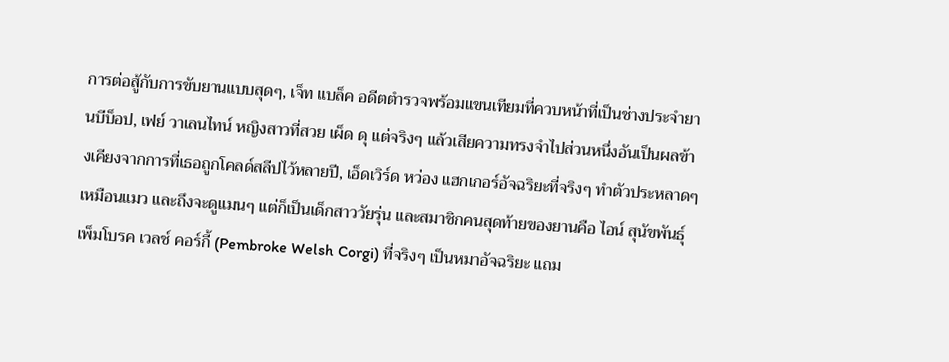การต่อสู้กับการขับยานแบบสุดๆ, เจ็ท แบล็ค อดีตตำรวจพร้อมแขนเทียมที่ควบหน้าที่เป็นช่างประจำยานบีบ็อป, เฟย์ วาเลนไทน์ หญิงสาวที่สวย เผ็ด ดุ แต่จริงๆ แล้วเสียความทรงจำไปส่วนหนึ่งอันเป็นผลข้างเคียงจากการที่เธอถูกโคลด์สลีปไว้หลายปี, เอ็ดเวิร์ด หว่อง แฮกเกอร์อัจฉริยะที่จริงๆ ทำตัวประหลาดๆ เหมือนแมว และถึงจะดูแมนๆ แต่ก็เป็นเด็กสาววัยรุ่น และสมาชิกคนสุดท้ายของยานคือ ไอน์ สุนัขพันธุ์เพ็มโบรค เวลช์ คอร์กี้ (Pembroke Welsh Corgi) ที่จริงๆ เป็นหมาอัจฉริยะ แถม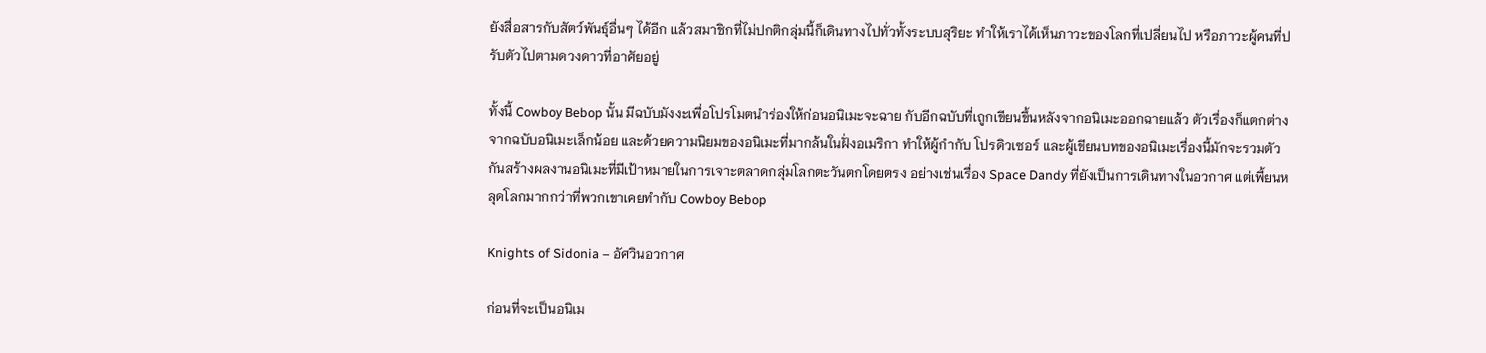ยังสื่อสารกับสัตว์พันธุ์อื่นๆ ได้อีก แล้วสมาชิกที่ไม่ปกติกลุ่มนี้ก็เดินทางไปทั่วทั้งระบบสุริยะ ทำให้เราได้เห็นภาวะของโลกที่เปลี่ยนไป หรือภาวะผู้คนที่ปรับตัวไปตามดวงดาวที่อาศัยอยู่

ทั้งนี้ Cowboy Bebop นั้น มีฉบับมังงะเพื่อโปรโมตนำร่องให้ก่อนอนิเมะจะฉาย กับอีกฉบับที่เถูกเขียนขึ้นหลังจากอนิเมะออกฉายแล้ว ตัวเรื่องก็แตกต่างจากฉบับอนิเมะเล็กน้อย และด้วยความนิยมของอนิเมะที่มากล้นในฝั่งอเมริกา ทำให้ผู้กำกับ โปรดิวเซอร์ และผู้เขียนบทของอนิเมะเรื่องนี้มักจะรวมตัวกันสร้างผลงานอนิเมะที่มีเป้าหมายในการเจาะตลาดกลุ่มโลกตะวันตกโดยตรง อย่างเช่นเรื่อง Space Dandy ที่ยังเป็นการเดินทางในอวกาศ แต่เพี้ยนหลุดโลกมากกว่าที่พวกเขาเคยทำกับ Cowboy Bebop

Knights of Sidonia – อัศวินอวกาศ

ก่อนที่จะเป็นอนิเม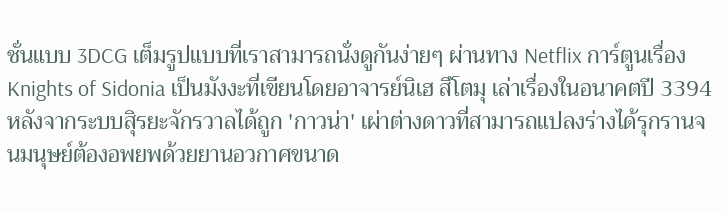ชั่นแบบ 3DCG เต็มรูปแบบที่เราสามารถนั่งดูกันง่ายๆ ผ่านทาง Netflix การ์ตูนเรื่อง Knights of Sidonia เป็นมังงะที่เขียนโดยอาจารย์นิเฮ สึโตมุ เล่าเรื่องในอนาคตปี 3394 หลังจากระบบสุิรยะจักรวาลได้ถูก 'กาวน่า' เผ่าต่างดาวที่สามารถแปลงร่างได้รุกรานจนมนุษย์ต้องอพยพด้วยยานอวกาศขนาด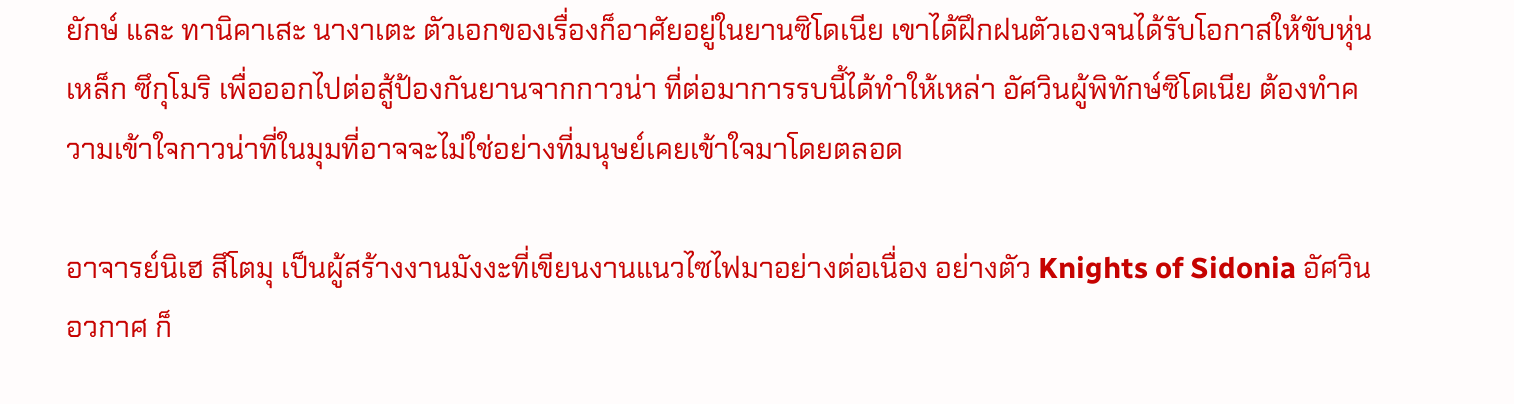ยักษ์ และ ทานิคาเสะ นางาเตะ ตัวเอกของเรื่องก็อาศัยอยู่ในยานซิโดเนีย เขาได้ฝึกฝนตัวเองจนได้รับโอกาสให้ขับหุ่นเหล็ก ซึกุโมริ เพื่อออกไปต่อสู้ป้องกันยานจากกาวน่า ที่ต่อมาการรบนี้ได้ทำให้เหล่า อัศวินผู้พิทักษ์ซิโดเนีย ต้องทำความเข้าใจกาวน่าที่ในมุมที่อาจจะไม่ใช่อย่างที่มนุษย์เคยเข้าใจมาโดยตลอด

อาจารย์นิเฮ สึโตมุ เป็นผู้สร้างงานมังงะที่เขียนงานแนวไซไฟมาอย่างต่อเนื่อง อย่างตัว Knights of Sidonia อัศวินอวกาศ ก็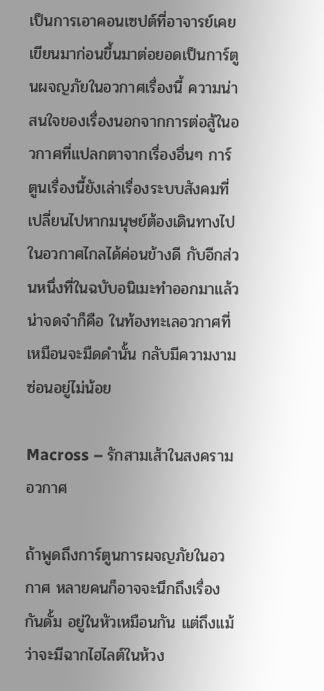เป็นการเอาคอนเซปต์ที่อาจารย์เคยเขียนมาก่อนขึ้นมาต่อยอดเป็นการ์ตูนผจญภัยในอวกาศเรื่องนี้ ความน่าสนใจของเรื่องนอกจากการต่อสู้ในอวกาศที่แปลกตาจากเรื่องอื่นๆ การ์ตูนเรื่องนี้ยังเล่าเรื่องระบบสังคมที่เปลี่ยนไปหากมนุษย์ต้องเดินทางไปในอวกาศไกลได้ค่อนข้างดี กับอีกส่วนหนึ่งที่ในฉบับอนิเมะทำออกมาแล้วน่าจดจำก็คือ ในท้องทะเลอวกาศที่เหมือนจะมืดดำนั้น กลับมีความงามซ่อนอยู่ไม่น้อย

Macross – รักสามเส้าในสงครามอวกาศ

ถ้าพูดถึงการ์ตูนการผจญภัยในอวกาศ หลายคนก็อาจจะนึกถึงเรื่อง กันดั้ม อยู่ในหัวเหมือนกัน แต่ถึงแม้ว่าจะมีฉากไฮไลต์ในห้วง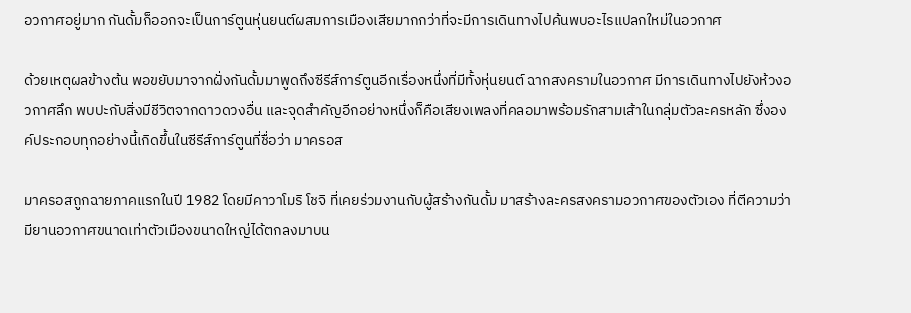อวกาศอยู่มาก กันดั้มก็ออกจะเป็นการ์ตูนหุ่นยนต์ผสมการเมืองเสียมากกว่าที่จะมีการเดินทางไปค้นพบอะไรแปลกใหม่ในอวกาศ

ด้วยเหตุผลข้างต้น พอขยับมาจากฝั่งกันดั้มมาพูดถึงซีรีส์การ์ตูนอีกเรื่องหนึ่งที่มีทั้งหุ่นยนต์ ฉากสงครามในอวกาศ มีการเดินทางไปยังห้วงอวกาศลึก พบปะกับสิ่งมีชีวิตจากดาวดวงอื่น และจุดสำคัญอีกอย่างหนึ่งก็คือเสียงเพลงที่คลอมาพร้อมรักสามเส้าในกลุ่มตัวละครหลัก ซึ่งองค์ประกอบทุกอย่างนี้เกิดขึ้นในซีรีส์การ์ตูนที่ชื่อว่า มาครอส

มาครอสถูกฉายภาคแรกในปี 1982 โดยมีคาวาโมริ โชจิ ที่เคยร่วมงานกับผู้สร้างกันดั้ม มาสร้างละครสงครามอวกาศของตัวเอง ที่ตีความว่ามียานอวกาศขนาดเท่าตัวเมืองขนาดใหญ่ได้ตกลงมาบน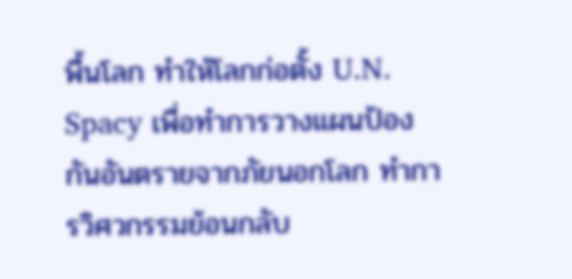พื้นโลก ทำให้โลกก่อตั้ง U.N. Spacy เพื่อทำการวางแผนป้องกันอันตรายจากภัยนอกโลก ทำการวิศวกรรมย้อนกลับ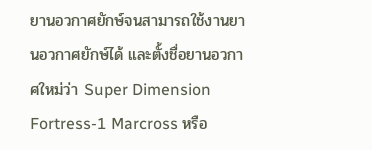ยานอวกาศยักษ์จนสามารถใช้งานยานอวกาศยักษ์ได้ และตั้งชื่อยานอวกาศใหม่ว่า Super Dimension Fortress-1 Marcross หรือ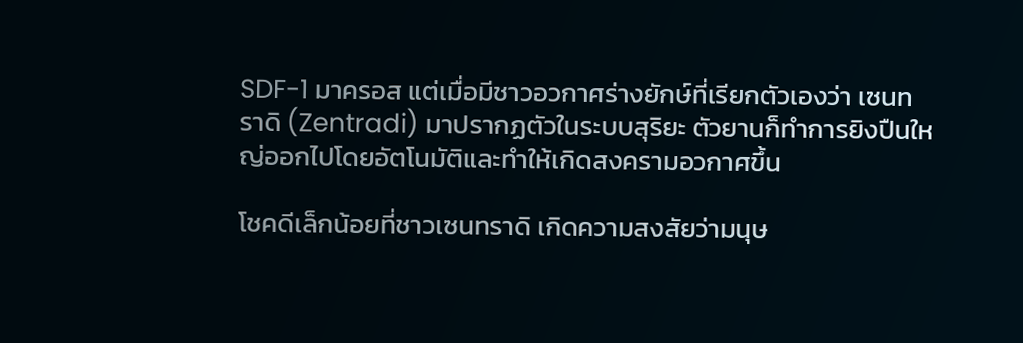SDF-1 มาครอส แต่เมื่อมีชาวอวกาศร่างยักษ์ที่เรียกตัวเองว่า เซนทราดิ (Zentradi) มาปรากฏตัวในระบบสุริยะ ตัวยานก็ทำการยิงปืนใหญ่ออกไปโดยอัตโนมัติและทำให้เกิดสงครามอวกาศขึ้น

โชคดีเล็กน้อยที่ชาวเซนทราดิ เกิดความสงสัยว่ามนุษ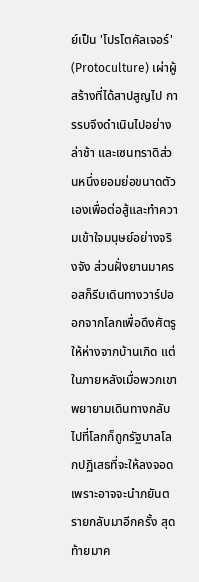ย์เป็น 'โปรโตคัลเจอร์' (Protoculture) เผ่าผู้สร้างที่ได้สาปสูญไป การรบจึงดำเนินไปอย่างล่าช้า และเซนทราดิส่วนหนึ่งยอมย่อขนาดตัวเองเพื่อต่อสู้และทำความเข้าใจมนุษย์อย่างจริงจัง ส่วนฝั่งยานมาครอสก็รีบเดินทางวาร์ปออกจากโลกเพื่อดึงศัตรูให้ห่างจากบ้านเกิด แต่ในภายหลังเมื่อพวกเขาพยายามเดินทางกลับไปที่โลกก็ถูกรัฐบาลโลกปฏิเสธที่จะให้ลงจอดเพราะอาจจะนำภยันตรายกลับมาอีกครั้ง สุดท้ายมาค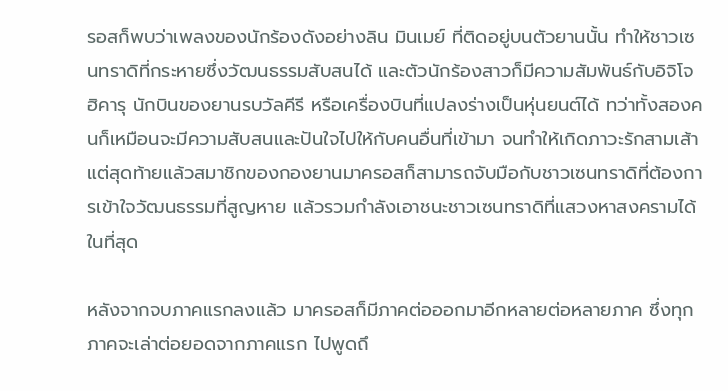รอสก็พบว่าเพลงของนักร้องดังอย่างลิน มินเมย์ ที่ติดอยู่บนตัวยานนั้น ทำให้ชาวเซนทราดิที่กระหายซึ่งวัฒนธรรมสับสนได้ และตัวนักร้องสาวก็มีความสัมพันธ์กับอิจิโจ ฮิคารุ นักบินของยานรบวัลคีรี หรือเครื่องบินที่แปลงร่างเป็นหุ่นยนต์ได้ ทว่าทั้งสองคนก็เหมือนจะมีความสับสนและปันใจไปให้กับคนอื่นที่เข้ามา จนทำให้เกิดภาวะรักสามเส้า แต่สุดท้ายแล้วสมาชิกของกองยานมาครอสก็สามารถจับมือกับชาวเซนทราดิที่ต้องการเข้าใจวัฒนธรรมที่สูญหาย แล้วรวมกำลังเอาชนะชาวเซนทราดิที่แสวงหาสงครามได้ในที่สุด

หลังจากจบภาคแรกลงแล้ว มาครอสก็มีภาคต่อออกมาอีกหลายต่อหลายภาค ซึ่งทุกภาคจะเล่าต่อยอดจากภาคแรก ไปพูดถึ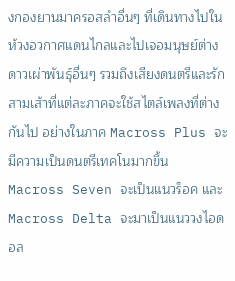งกองยานมาครอสลำอื่นๆ ที่เดินทางไปในห้วงอวกาศแดนไกลและไปเจอมนุษย์ต่างดาวเผ่าพันธุ์อื่นๆ รวมถึงเสียงดนตรีและรักสามเส้าที่แต่ละภาคจะใช้สไตล์เพลงที่ต่างกันไป อย่างในภาค Macross Plus จะมีความเป็นดนตรีเทคโนมากขึ้น Macross Seven จะเป็นแนวร็อค และ Macross Delta จะมาเป็นแนววงไอดอล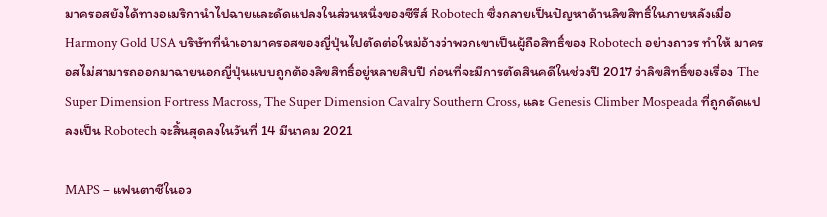มาครอสยังได้ทางอเมริกานำไปฉายและดัดแปลงในส่วนหนึ่งของซีรีส์ Robotech ซึ่งกลายเป็นปัญหาด้านลิขสิทธิ์ในภายหลังเมื่อ Harmony Gold USA บริษัทที่นำเอามาครอสของญี่ปุ่นไปตัดต่อใหม่อ้างว่าพวกเขาเป็นผู้ถือสิทธิ์ของ Robotech อย่างถาวร ทำให้ มาครอสไม่สามารถออกมาฉายนอกญี่ปุ่นแบบถูกต้องลิขสิทธิ์อยู่หลายสิบปี ก่อนที่จะมีการตัดสินคดีในช่วงปี 2017 ว่าลิขสิทธิ์ของเรื่อง The Super Dimension Fortress Macross, The Super Dimension Cavalry Southern Cross, และ Genesis Climber Mospeada ที่ถูกดัดแปลงเป็น Robotech จะสิ้นสุดลงในวันที่ 14 มีนาคม 2021

MAPS – แฟนตาซีในอว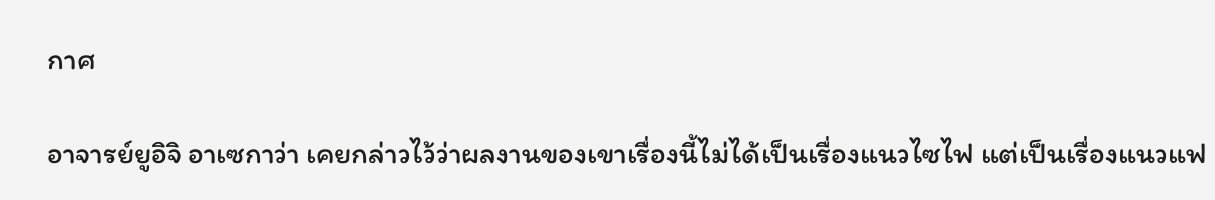กาศ

อาจารย์ยูอิจิ อาเซกาว่า เคยกล่าวไว้ว่าผลงานของเขาเรื่องนี้ไม่ได้เป็นเรื่องแนวไซไฟ แต่เป็นเรื่องแนวแฟ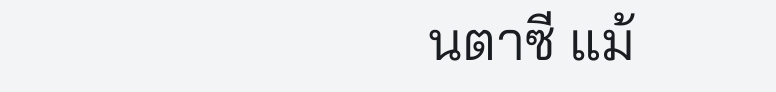นตาซี แม้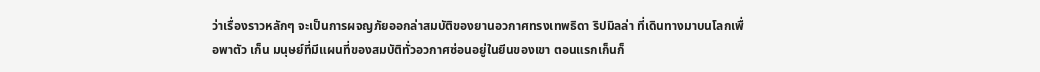ว่าเรื่องราวหลักๆ จะเป็นการผจญภัยออกล่าสมบัติของยานอวกาศทรงเทพธิดา ริปมิลล่า ที่เดินทางมาบนโลกเพื่อพาตัว เก็น มนุษย์ที่มีแผนที่ของสมบัติทั่วอวกาศซ่อนอยู่ในยีนของเขา ตอนแรกเก็นก็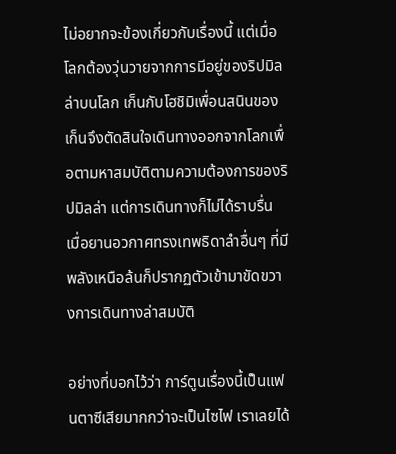ไม่อยากจะข้องเกี่ยวกับเรื่องนี้ แต่เมื่อโลกต้องวุ่นวายจากการมีอยู่ของริปมิลล่าบนโลก เก็นกับโฮชิมิเพื่อนสนินของเก็นจึงตัดสินใจเดินทางออกจากโลกเพื่อตามหาสมบัติตามความต้องการของริปมิลล่า แต่การเดินทางก็ไม่ได้ราบรื่น เมื่อยานอวกาศทรงเทพธิดาลำอื่นๆ ที่มีพลังเหนือล้นก็ปรากฏตัวเข้ามาขัดขวางการเดินทางล่าสมบัติ

อย่างที่บอกไว้ว่า การ์ตูนเรื่องนี้เป็นแฟนตาซีเสียมากกว่าจะเป็นไซไฟ เราเลยได้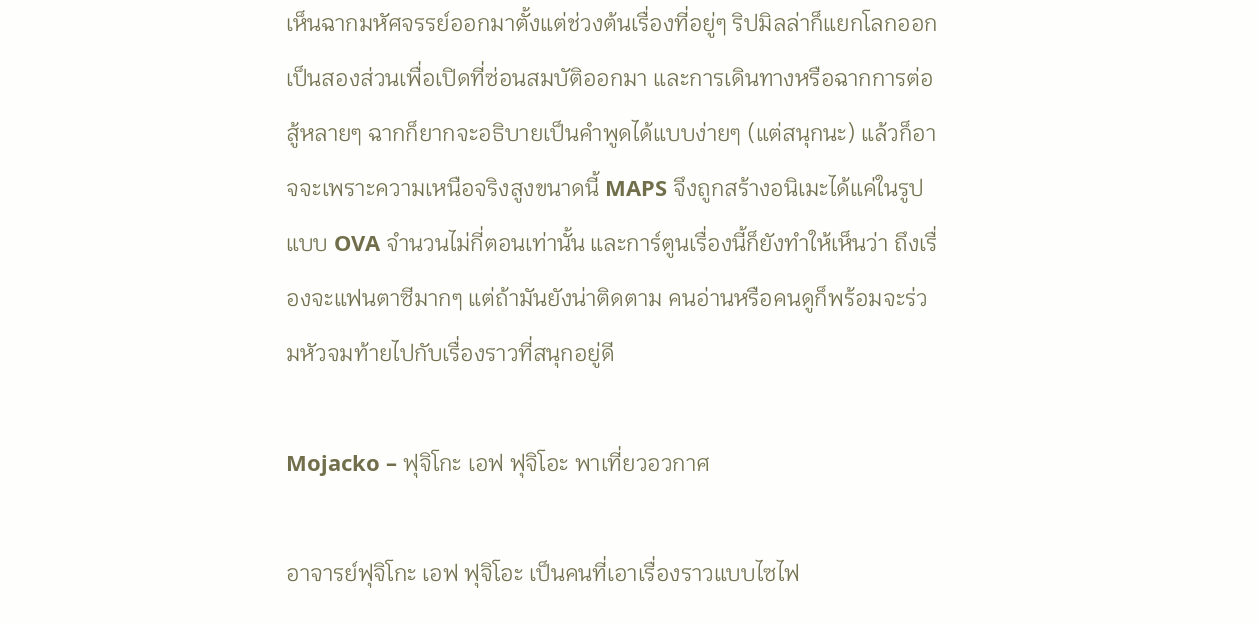เห็นฉากมหัศจรรย์ออกมาตั้งแต่ช่วงต้นเรื่องที่อยู่ๆ ริปมิลล่าก็แยกโลกออกเป็นสองส่วนเพื่อเปิดที่ซ่อนสมบัติออกมา และการเดินทางหรือฉากการต่อสู้หลายๆ ฉากก็ยากจะอธิบายเป็นคำพูดได้แบบง่ายๆ (แต่สนุกนะ) แล้วก็อาจจะเพราะความเหนือจริงสูงขนาดนี้ MAPS จึงถูกสร้างอนิเมะได้แค่ในรูปแบบ OVA จำนวนไม่กี่ตอนเท่านั้น และการ์ตูนเรื่องนี้ก็ยังทำให้เห็นว่า ถึงเรื่องจะแฟนตาซีมากๆ แต่ถ้ามันยังน่าติดตาม คนอ่านหรือคนดูก็พร้อมจะร่วมหัวจมท้ายไปกับเรื่องราวที่สนุกอยู่ดี

Mojacko – ฟุจิโกะ เอฟ ฟุจิโอะ พาเที่ยวอวกาศ

อาจารย์ฟุจิโกะ เอฟ ฟุจิโอะ เป็นคนที่เอาเรื่องราวแบบไซไฟ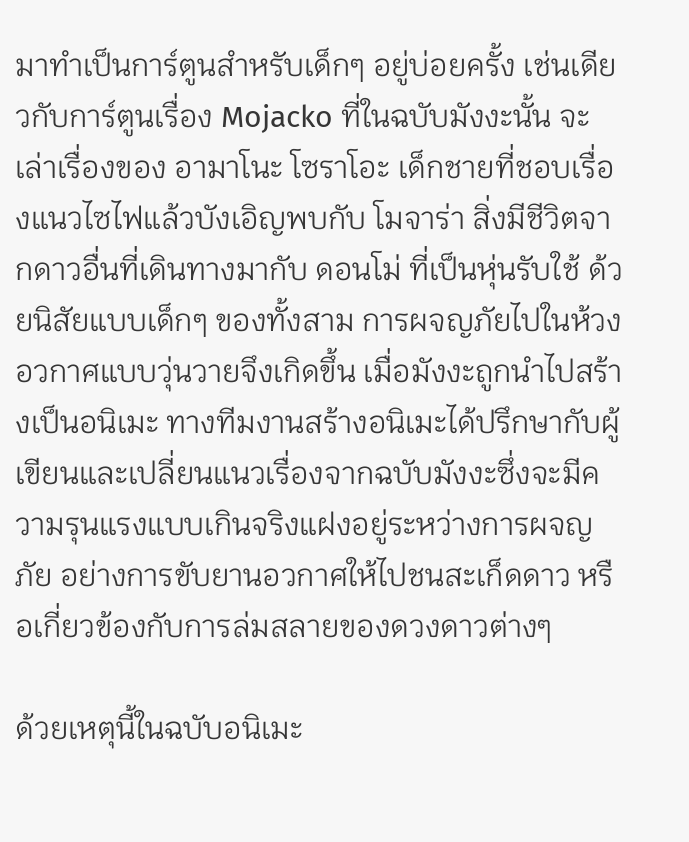มาทำเป็นการ์ตูนสำหรับเด็กๆ อยู่บ่อยครั้ง เช่นเดียวกับการ์ตูนเรื่อง Mojacko ที่ในฉบับมังงะนั้น จะเล่าเรื่องของ อามาโนะ โซราโอะ เด็กชายที่ชอบเรื่องแนวไซไฟแล้วบังเอิญพบกับ โมจาร่า สิ่งมีชีวิตจากดาวอื่นที่เดินทางมากับ ดอนโม่ ที่เป็นหุ่นรับใช้ ด้วยนิสัยแบบเด็กๆ ของทั้งสาม การผจญภัยไปในห้วงอวกาศแบบวุ่นวายจึงเกิดขึ้น เมื่อมังงะถูกนำไปสร้างเป็นอนิเมะ ทางทีมงานสร้างอนิเมะได้ปรึกษากับผู้เขียนและเปลี่ยนแนวเรื่องจากฉบับมังงะซึ่งจะมีความรุนแรงแบบเกินจริงแฝงอยู่ระหว่างการผจญภัย อย่างการขับยานอวกาศให้ไปชนสะเก็ดดาว หรือเกี่ยวข้องกับการล่มสลายของดวงดาวต่างๆ

ด้วยเหตุนี้ในฉบับอนิเมะ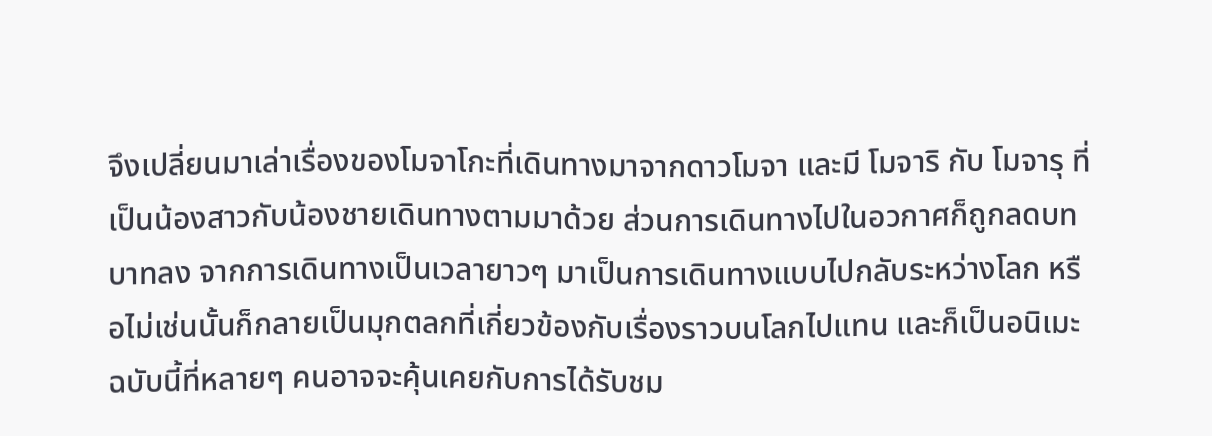จึงเปลี่ยนมาเล่าเรื่องของโมจาโกะที่เดินทางมาจากดาวโมจา และมี โมจาริ กับ โมจารุ ที่เป็นน้องสาวกับน้องชายเดินทางตามมาด้วย ส่วนการเดินทางไปในอวกาศก็ถูกลดบทบาทลง จากการเดินทางเป็นเวลายาวๆ มาเป็นการเดินทางแบบไปกลับระหว่างโลก หรือไม่เช่นนั้นก็กลายเป็นมุกตลกที่เกี่ยวข้องกับเรื่องราวบนโลกไปแทน และก็เป็นอนิเมะฉบับนี้ที่หลายๆ คนอาจจะคุ้นเคยกับการได้รับชม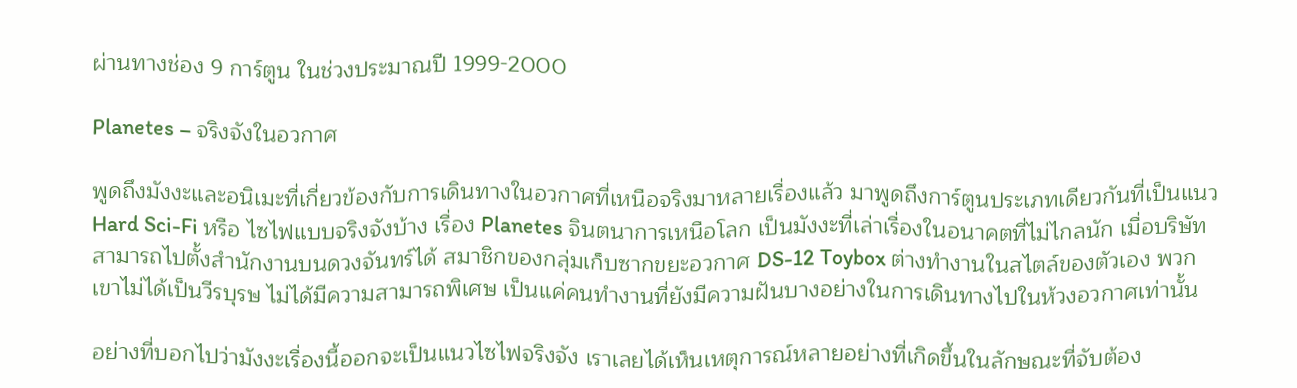ผ่านทางช่อง 9 การ์ตูน ในช่วงประมาณปี 1999-2000

Planetes – จริงจังในอวกาศ

พูดถึงมังงะและอนิเมะที่เกี่ยวข้องกับการเดินทางในอวกาศที่เหนือจริงมาหลายเรื่องแล้ว มาพูดถึงการ์ตูนประเภทเดียวกันที่เป็นแนว Hard Sci-Fi หรือ ไซไฟแบบจริงจังบ้าง เรื่อง Planetes จินตนาการเหนือโลก เป็นมังงะที่เล่าเรื่องในอนาคตที่ไม่ไกลนัก เมื่อบริษัทสามารถไปตั้งสำนักงานบนดวงจันทร์ได้ สมาชิกของกลุ่มเก็บซากขยะอวกาศ DS-12 Toybox ต่างทำงานในสไตล์ของตัวเอง พวกเขาไม่ได้เป็นวีรบุรษ ไม่ได้มีความสามารถพิเศษ เป็นแค่คนทำงานที่ยังมีความฝันบางอย่างในการเดินทางไปในห้วงอวกาศเท่านั้น

อย่างที่บอกไปว่ามังงะเรื่องนี้ออกจะเป็นแนวไซไฟจริงจัง เราเลยได้เห็นเหตุการณ์หลายอย่างที่เกิดขึ้นในลักษณะที่จับต้อง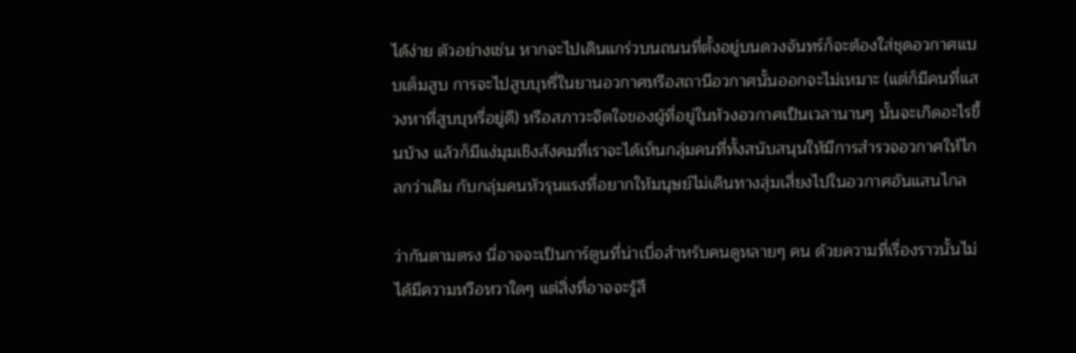ได้ง่าย ตัวอย่างเช่น หากจะไปเดินแกร่วบนถนนที่ตั้งอยู่บนดวงจันทร์ก็จะต้องใส่ชุดอวกาศแบบเต็มสูบ การจะไปสูบบุหรี่ในยานอวกาศหรือสถานีอวกาศนั้นออกจะไม่เหมาะ (แต่ก็มีคนที่แสวงหาที่สูบบุหรี่อยู่ดี) หรือสภาวะจิตใจของผู้ที่อยู่ในห้วงอวกาศเป็นเวลานานๆ นั้นจะเกิดอะไรขึ้นบ้าง แล้วก็มีแง่มุมเชิงสังคมที่เราจะได้เห็นกลุ่มคนที่ทั้งสนับสนุนให้มีการสำรวจอวกาศให้ไกลกว่าเดิม กับกลุ่มคนหัวรุนแรงที่อยากให้มนุษย์ไม่เดินทางสุ่มเสี่ยงไปในอวกาศอันแสนไกล

ว่ากันตามตรง นี่อาจจะเป็นการ์ตูนที่น่าเบื่อสำหรับคนดูหลายๆ คน ด้วยความที่เรื่องราวนั้นไม่ได้มีความหวือหวาใดๆ แต่สิ่งที่อาจจะรู้สึ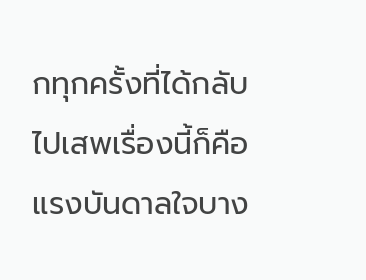กทุกครั้งที่ได้กลับไปเสพเรื่องนี้ก็คือ แรงบันดาลใจบาง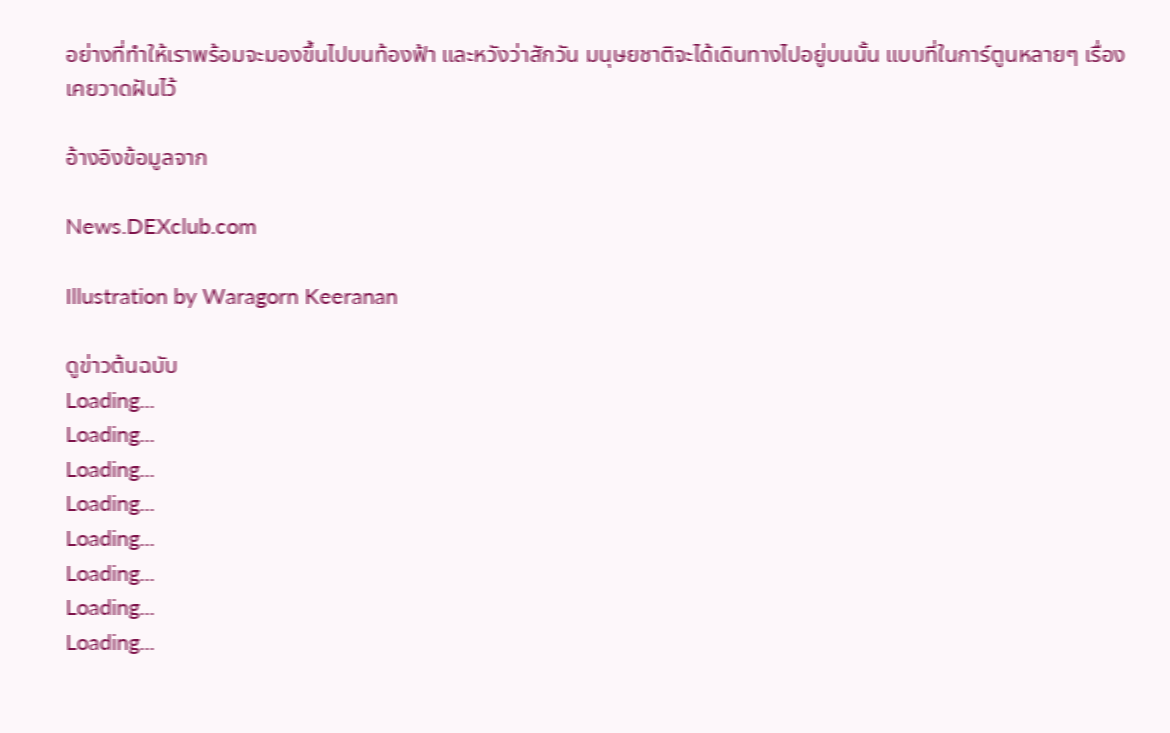อย่างที่ทำให้เราพร้อมจะมองขึ้นไปบนท้องฟ้า และหวังว่าสักวัน มนุษยชาติจะได้เดินทางไปอยู่บนนั้น แบบที่ในการ์ตูนหลายๆ เรื่องเคยวาดฝันไว้

อ้างอิงข้อมูลจาก

News.DEXclub.com

Illustration by Waragorn Keeranan

ดูข่าวต้นฉบับ
Loading...
Loading...
Loading...
Loading...
Loading...
Loading...
Loading...
Loading...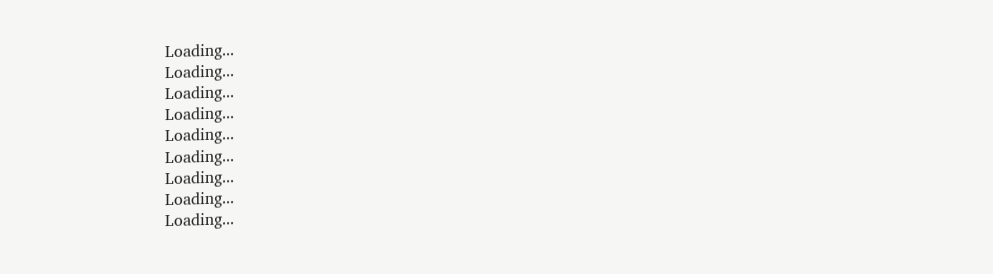Loading...
Loading...
Loading...
Loading...
Loading...
Loading...
Loading...
Loading...
Loading...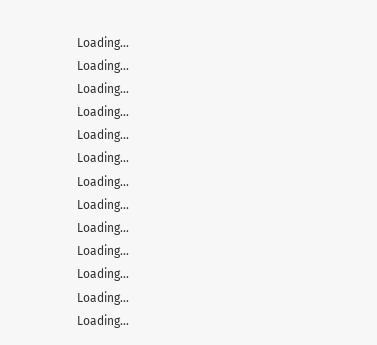Loading...
Loading...
Loading...
Loading...
Loading...
Loading...
Loading...
Loading...
Loading...
Loading...
Loading...
Loading...
Loading...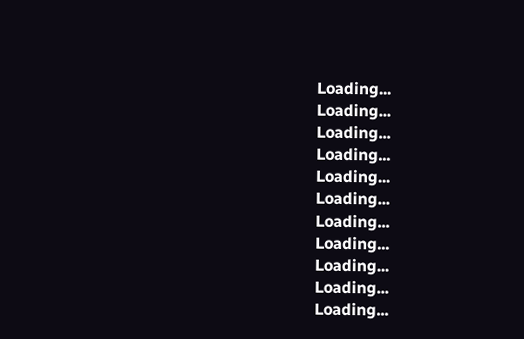Loading...
Loading...
Loading...
Loading...
Loading...
Loading...
Loading...
Loading...
Loading...
Loading...
Loading...